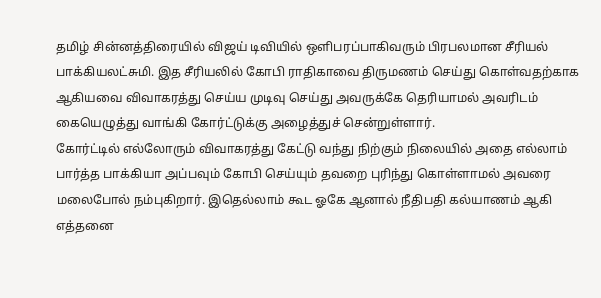தமிழ் சின்னத்திரையில் விஜய் டிவியில் ஒளிபரப்பாகிவரும் பிரபலமான சீரியல் பாக்கியலட்சுமி. இத சீரியலில் கோபி ராதிகாவை திருமணம் செய்து கொள்வதற்காக ஆகியவை விவாகரத்து செய்ய முடிவு செய்து அவருக்கே தெரியாமல் அவரிடம் கையெழுத்து வாங்கி கோர்ட்டுக்கு அழைத்துச் சென்றுள்ளார்.
கோர்ட்டில் எல்லோரும் விவாகரத்து கேட்டு வந்து நிற்கும் நிலையில் அதை எல்லாம் பார்த்த பாக்கியா அப்பவும் கோபி செய்யும் தவறை புரிந்து கொள்ளாமல் அவரை மலைபோல் நம்புகிறார். இதெல்லாம் கூட ஓகே ஆனால் நீதிபதி கல்யாணம் ஆகி எத்தனை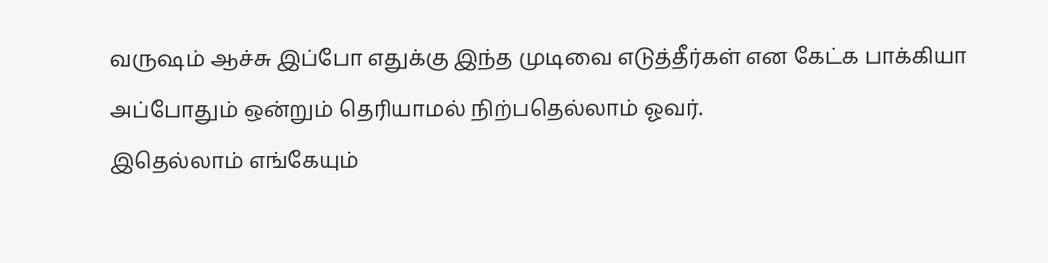வருஷம் ஆச்சு இப்போ எதுக்கு இந்த முடிவை எடுத்தீர்கள் என கேட்க பாக்கியா அப்போதும் ஒன்றும் தெரியாமல் நிற்பதெல்லாம் ஓவர்.
இதெல்லாம் எங்கேயும்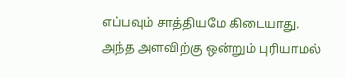எப்பவும் சாத்தியமே கிடையாது. அந்த அளவிற்கு ஒன்றும் புரியாமல்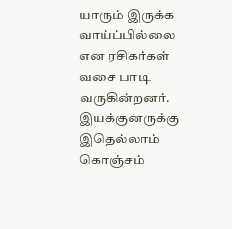யாரும் இருக்க வாய்ப்பில்லை என ரசிகர்கள் வசை பாடி வருகின்றனர். இயக்குனருக்கு இதெல்லாம் கொஞ்சம்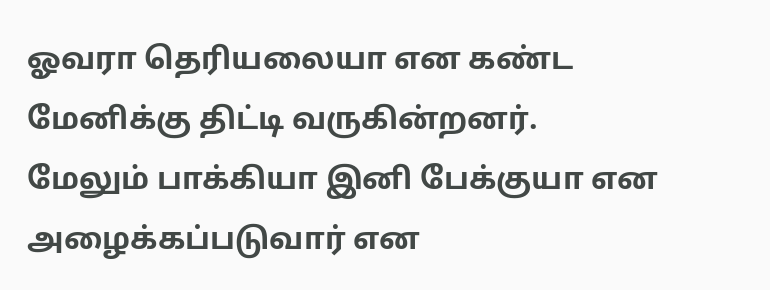ஓவரா தெரியலையா என கண்ட மேனிக்கு திட்டி வருகின்றனர்.
மேலும் பாக்கியா இனி பேக்குயா என அழைக்கப்படுவார் என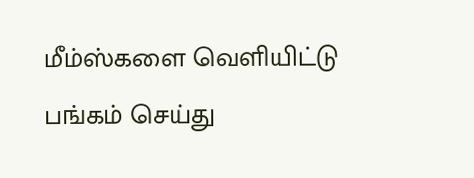மீம்ஸ்களை வெளியிட்டு பங்கம் செய்து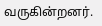வருகின்றனர்.